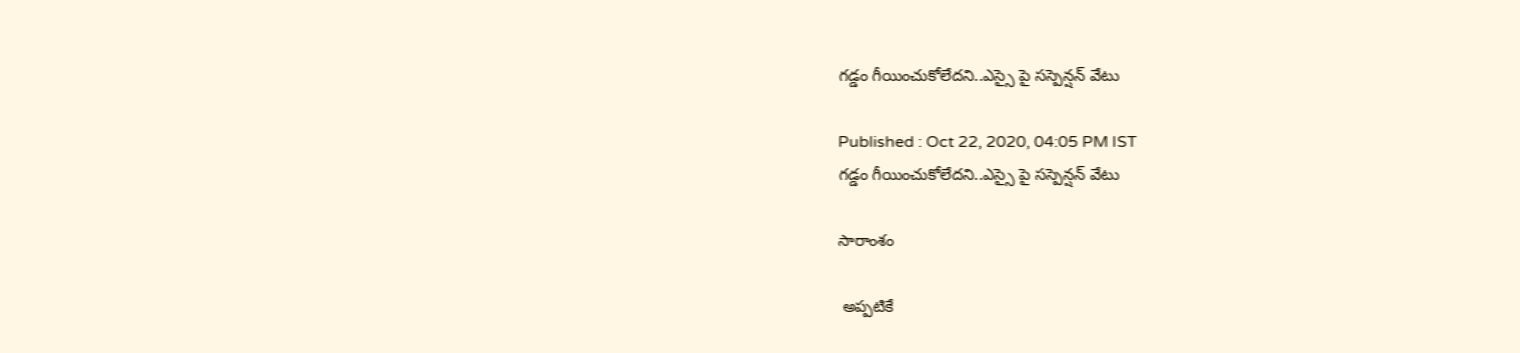గడ్డం గీయించుకోలేదని..ఎస్సై పై సస్పెన్షన్ వేటు

Published : Oct 22, 2020, 04:05 PM IST
గడ్డం గీయించుకోలేదని..ఎస్సై పై సస్పెన్షన్ వేటు

సారాంశం

 అప్పటికే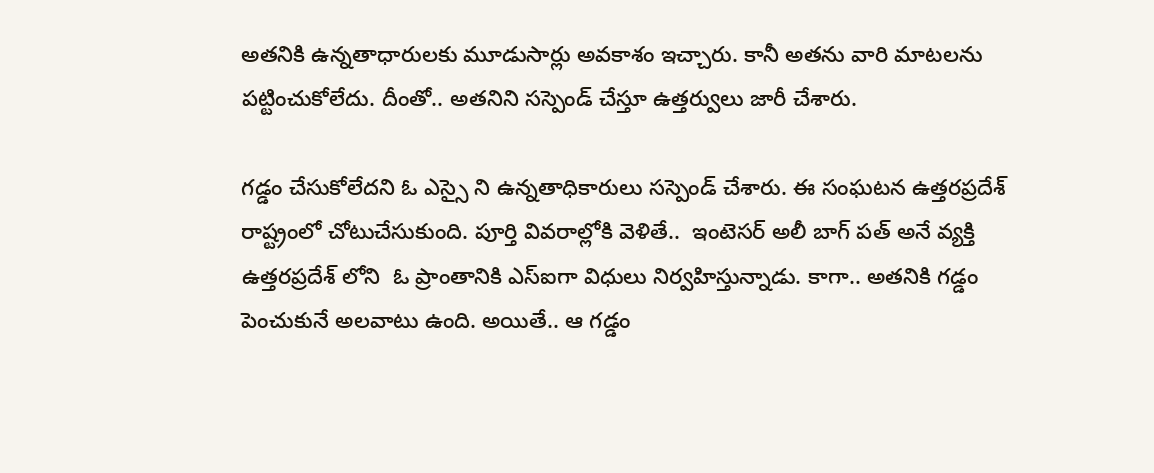అతనికి ఉన్నతాధారులకు మూడుసార్లు అవకాశం ఇచ్చారు. కానీ అతను వారి మాటలను పట్టించుకోలేదు. దీంతో.. అతనిని సస్పెండ్ చేస్తూ ఉత్తర్వులు జారీ చేశారు.

గడ్డం చేసుకోలేదని ఓ ఎస్సై ని ఉన్నతాధికారులు సస్పెండ్ చేశారు. ఈ సంఘటన ఉత్తరప్రదేశ్ రాష్ట్రంలో చోటుచేసుకుంది. పూర్తి వివరాల్లోకి వెళితే..  ఇంటెసర్ అలీ బాగ్ పత్ అనే వ్యక్తి ఉత్తరప్రదేశ్ లోని  ఓ ప్రాంతానికి ఎస్ఐగా విధులు నిర్వహిస్తున్నాడు. కాగా.. అతనికి గడ్డం పెంచుకునే అలవాటు ఉంది. అయితే.. ఆ గడ్డం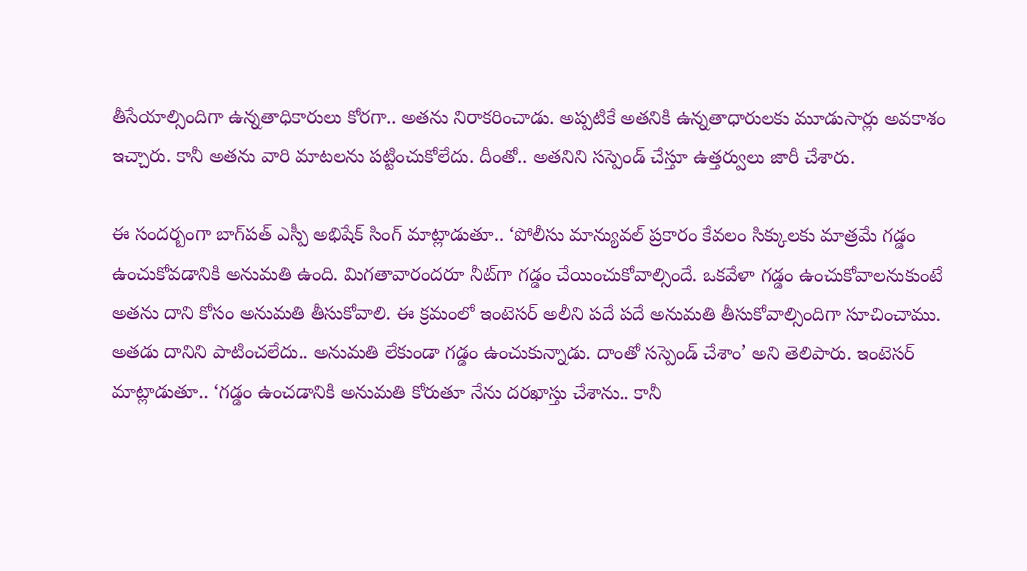తీసేయాల్సిందిగా ఉన్నతాధికారులు కోరగా.. అతను నిరాకరించాడు. అప్పటికే అతనికి ఉన్నతాధారులకు మూడుసార్లు అవకాశం ఇచ్చారు. కానీ అతను వారి మాటలను పట్టించుకోలేదు. దీంతో.. అతనిని సస్పెండ్ చేస్తూ ఉత్తర్వులు జారీ చేశారు.

ఈ సందర్బంగా బాగ్‌పత్‌ ఎస్పీ అభిషేక్‌ సింగ్‌ మాట్లాడుతూ.. ‘పోలీసు మాన్యువల్‌ ప్రకారం కేవలం సిక్కులకు మాత్రమే గడ్డం ఉంచుకోవడానికి అనుమతి ఉంది. మిగతావారందరూ నీట్‌గా గడ్డం చేయించుకోవాల్సిందే. ఒకవేళా గడ్డం ఉంచుకోవాలనుకుంటే అతను దాని కోసం అనుమతి తీసుకోవాలి. ఈ క్రమంలో ఇంటెసర్‌ అలీని పదే పదే అనుమతి తీసుకోవాల్సిందిగా సూచించాము. అతడు దానిని పాటించలేదు.. అనుమతి లేకుండా గడ్డం ఉంచుకున్నాడు. దాంతో సస్పెండ్‌ చేశాం’ అని తెలిపారు. ఇంటెసర్‌ మాట్లాడుతూ.. ‘గడ్డం ఉంచడానికి అనుమతి కోరుతూ నేను దరఖాస్తు చేశాను.. కానీ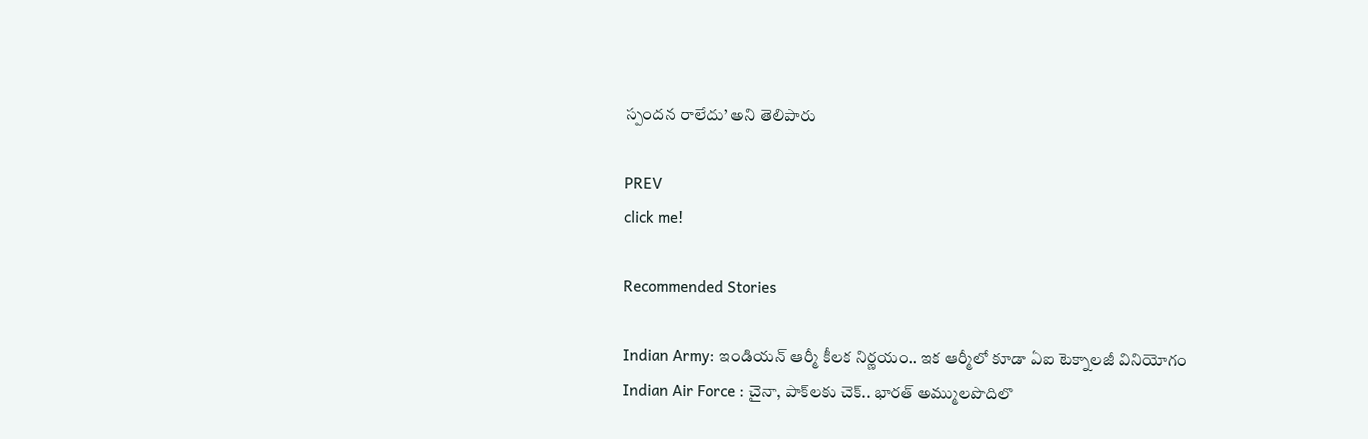స్పందన రాలేదు’ అని తెలిపారు

PREV
click me!

Recommended Stories

Indian Army: ఇండియ‌న్ ఆర్మీ కీల‌క నిర్ణ‌యం.. ఇక ఆర్మీలో కూడా ఏఐ టెక్నాల‌జీ వినియోగం
Indian Air Force : చైనా, పాక్‌లకు చెక్.. భారత్ అమ్ములపొదిలొ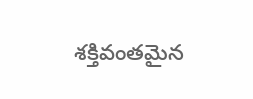శక్తివంతమైన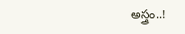అస్త్రం..!